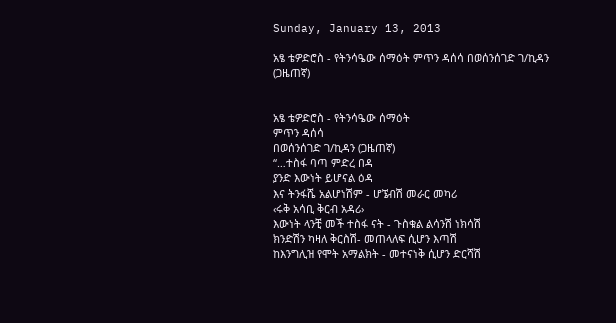Sunday, January 13, 2013

አፄ ቴዎድሮስ - የትንሳዔው ሰማዕት ምጥን ዳሰሳ በወሰንሰገድ ገ/ኪዳን (ጋዜጠኛ)


አፄ ቴዎድሮስ - የትንሳዔው ሰማዕት
ምጥን ዳሰሳ
በወሰንሰገድ ገ/ኪዳን (ጋዜጠኛ)
“…ተስፋ ባጣ ምድረ በዳ
ያንድ እውነት ይሆናል ዕዳ
እና ትንፋሼ አልሆነሽም - ሆኜብሽ መራር መካሪ
‹ሩቅ አሳቢ ቅርብ አዳሪ›
እውነት ላንቺ መች ተስፋ ናት - ጉስቁል ልሳንሽ ነክሳሽ
ክንድሽን ካዛለ ቅርስሽ- መጠላለፍ ሲሆን እጣሽ
ከእንግሊዝ የሞት አማልክት - መተናነቅ ሲሆን ድርሻሽ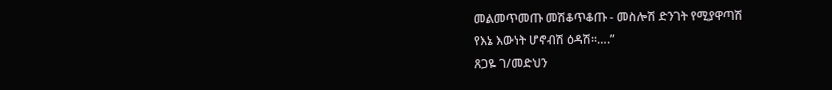መልመጥመጡ መሽቆጥቆጡ - መስሎሽ ድንገት የሚያዋጣሽ
የእኔ እውነት ሆኖብሽ ዕዳሽ፡፡….”
ጸጋዬ ገ/መድህን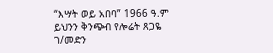“እሣት ወይ አበባ” 1966 ዓ.ም
ይህንን ቅንጭብ የሎሬት ጸጋዬ ገ/መድን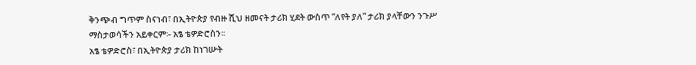ቅንጭብ ግጥም ስናነብ፣ በኢትዮጵያ የብዙ ሺህ ዘመናት ታሪክ ሂደት ውስጥ “ለየት ያለ” ታሪክ ያላቸውን ንጉሥ ማስታወሳችን አይቀርም፡- አፄ ቴዎድሮስን፡፡
አፄ ቴዎድሮስ፣ በኢትዮጵያ ታሪክ ከነገሡት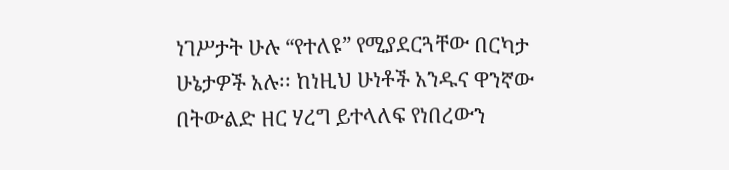ነገሥታት ሁሉ “የተለዩ” የሚያደርጓቸው በርካታ ሁኔታዎች አሉ፡፡ ከነዚህ ሁነቶች አንዱና ዋንኛው በትውልድ ዘር ሃረግ ይተላለፍ የነበረውን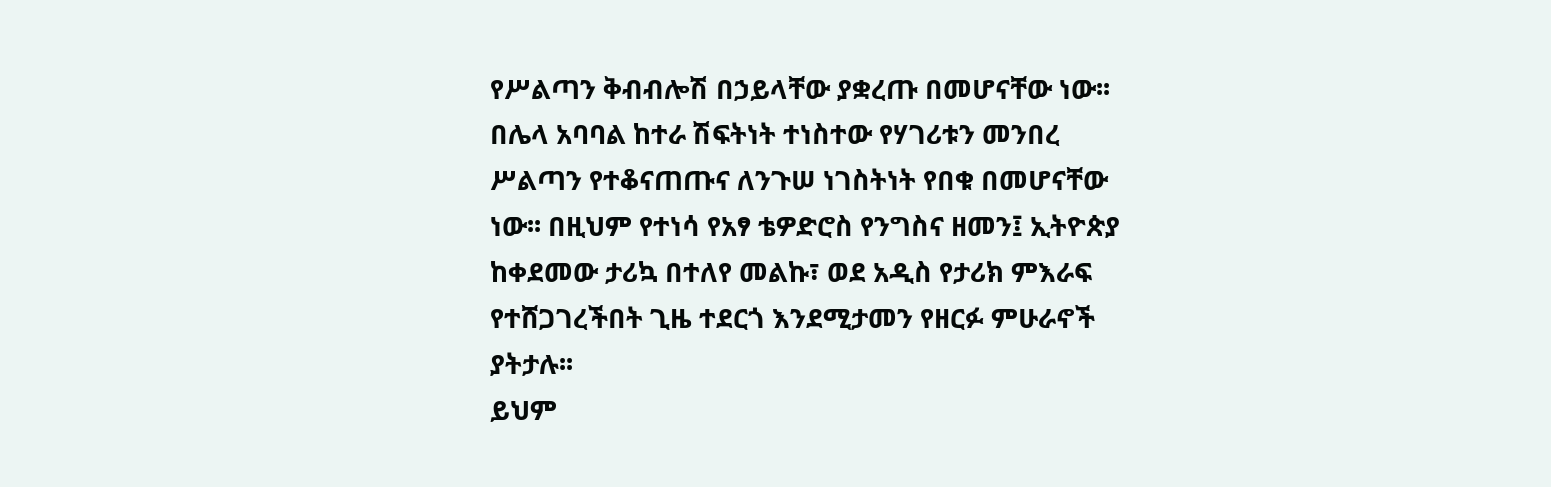የሥልጣን ቅብብሎሽ በኃይላቸው ያቋረጡ በመሆናቸው ነው፡፡ በሌላ አባባል ከተራ ሽፍትነት ተነስተው የሃገሪቱን መንበረ ሥልጣን የተቆናጠጡና ለንጉሠ ነገስትነት የበቁ በመሆናቸው ነው፡፡ በዚህም የተነሳ የአፃ ቴዎድሮስ የንግስና ዘመን፤ ኢትዮጵያ ከቀደመው ታሪኳ በተለየ መልኩ፣ ወደ አዲስ የታሪክ ምእራፍ የተሸጋገረችበት ጊዜ ተደርጎ እንደሚታመን የዘርፉ ምሁራኖች ያትታሉ፡፡
ይህም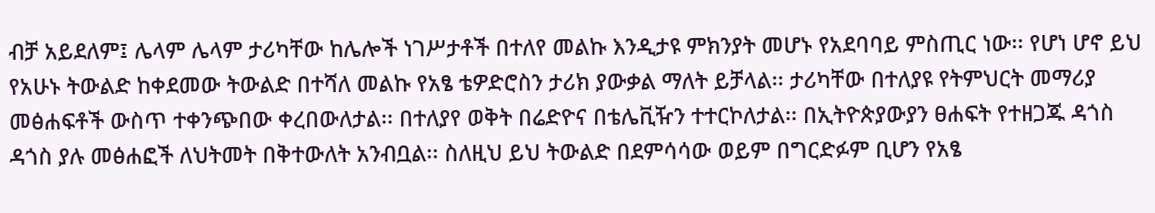ብቻ አይደለም፤ ሌላም ሌላም ታሪካቸው ከሌሎች ነገሥታቶች በተለየ መልኩ እንዲታዩ ምክንያት መሆኑ የአደባባይ ምስጢር ነው፡፡ የሆነ ሆኖ ይህ የአሁኑ ትውልድ ከቀደመው ትውልድ በተሻለ መልኩ የአፄ ቴዎድሮስን ታሪክ ያውቃል ማለት ይቻላል፡፡ ታሪካቸው በተለያዩ የትምህርት መማሪያ መፅሐፍቶች ውስጥ ተቀንጭበው ቀረበውለታል፡፡ በተለያየ ወቅት በሬድዮና በቴሌቪዥን ተተርኮለታል፡፡ በኢትዮጵያውያን ፀሐፍት የተዘጋጁ ዳጎስ ዳጎስ ያሉ መፅሐፎች ለህትመት በቅተውለት አንብቧል፡፡ ስለዚህ ይህ ትውልድ በደምሳሳው ወይም በግርድፉም ቢሆን የአፄ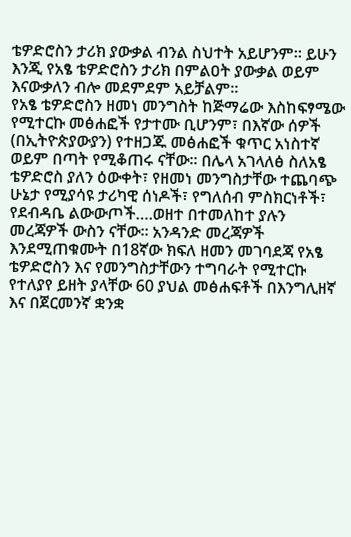ቴዎድሮስን ታሪክ ያውቃል ብንል ስህተት አይሆንም፡፡ ይሁን እንጂ የአፄ ቴዎድሮስን ታሪክ በምልዐት ያውቃል ወይም እናውቃለን ብሎ መደምደም አይቻልም፡፡
የአፄ ቴዎድሮስን ዘመነ መንግስት ከጅማሬው እስከፍፃሜው የሚተርኩ መፅሐፎች የታተሙ ቢሆንም፣ በእኛው ሰዎች (በኢትዮጵያውያን) የተዘጋጁ መፅሐፎች ቁጥር አነስተኛ ወይም በጣት የሚቆጠሩ ናቸው፡፡ በሌላ አገላለፅ ስለአፄ ቴዎድሮስ ያለን ዕውቀት፣ የዘመነ መንግስታቸው ተጨባጭ ሁኔታ የሚያሳዩ ታሪካዊ ሰነዶች፣ የግለሰብ ምስክርነቶች፣ የደብዳቤ ልውውጦች….ወዘተ በተመለከተ ያሉን መረጃዎች ውስን ናቸው፡፡ አንዳንድ መረጃዎች እንደሚጠቁሙት በ18ኛው ክፍለ ዘመን መገባደጃ የአፄ ቴዎድሮስን እና የመንግስታቸውን ተግባራት የሚተርኩ የተለያየ ይዘት ያላቸው 60 ያህል መፅሐፍቶች በእንግሊዘኛ እና በጀርመንኛ ቋንቋ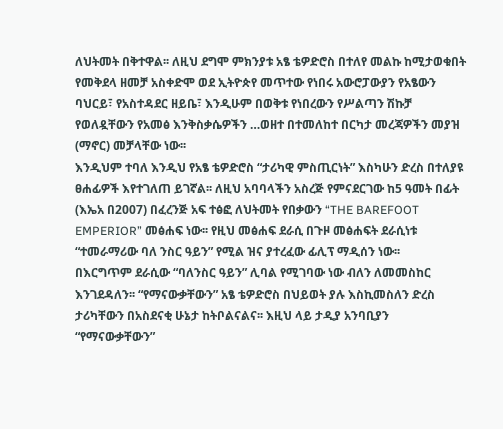ለህትመት በቅተዋል፡፡ ለዚህ ደግሞ ምክንያቱ አፄ ቴዎድሮስ በተለየ መልኩ ከሚታወቁበት የመቅደላ ዘመቻ አስቀድሞ ወደ ኢትዮጵየ መጥተው የነበሩ አውሮፓውያን የአፄውን ባህርይ፣ የአስተዳደር ዘይቤ፣ እንዲሁም በወቅቱ የነበረውን የሥልጣን ሽኩቻ የወለዷቸውን የአመፅ እንቅስቃሴዎችን …ወዘተ በተመለከተ በርካታ መረጃዎችን መያዝ (ማኖር) መቻላቸው ነው፡፡
እንዲህም ተባለ እንዲህ የአፄ ቴዎድሮስ “ታሪካዊ ምስጢርነት” እስካሁን ድረስ በተለያዩ ፀሐፊዎች እየተገለጠ ይገኛል፡፡ ለዚህ አባባላችን አስረጅ የምናደርገው ከ5 ዓመት በፊት (እኤአ በ2007) በፈረንጅ አፍ ተፅፎ ለህትመት የበቃውን “THE BAREFOOT EMPERIOR” መፅሐፍ ነው፡፡ የዚህ መፅሐፍ ደራሲ በጉዞ መፅሐፍት ደራሲነቱ “ተመራማሪው ባለ ንስር ዓይን” የሚል ዝና ያተረፈው ፊሊፕ ማዲሰን ነው፡፡
በእርግጥም ደራሲው “ባለንስር ዓይን” ሊባል የሚገባው ነው ብለን ለመመስከር እንገደዳለን፡፡ “የማናውቃቸውን” አፄ ቴዎድሮስ በህይወት ያሉ እስኪመስለን ድረስ ታሪካቸውን በአስደናቂ ሁኔታ ከትቦልናልና፡፡ እዚህ ላይ ታዲያ አንባቢያን “የማናውቃቸውን”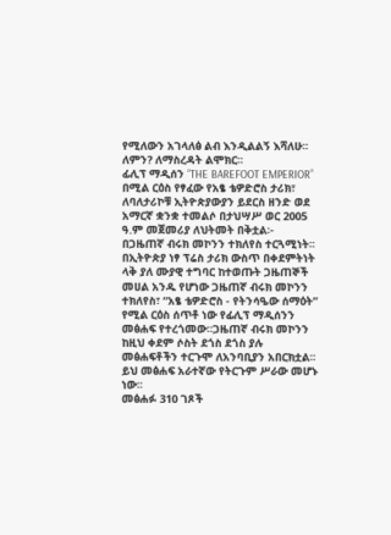የሚለውን አገላለፅ ልብ እንዲልልኝ እሻለሁ፡፡ ለምን? ለማስረዳት ልሞክር፡፡
ፊሊፕ ማዲሰን “THE BAREFOOT EMPERIOR” በሚል ርዕስ የፃፈው የአፄ ቴዎድሮስ ታሪክ፣ ለባለታሪኮቹ ኢትዮጵያውያን ይደርስ ዘንድ ወደ አማርኛ ቋንቋ ተመልሶ በታህሣሥ ወር 2005 ዓ.ም መጀመሪያ ለህትመት በቅቷል፡- በጋዜጠኛ ብሩክ መኮንን ተክለየስ ተርጓሚነት፡፡
በኢትዮጵያ ነፃ ፕሬስ ታሪክ ውስጥ በቀደምትነት ላቅ ያለ ሙያዊ ተግባር ከተወጡት ጋዜጠኞች መሀል አንዱ የሆነው ጋዜጠኛ ብሩክ መኮንን ተክለየስ፣ “አፄ ቴዎድሮስ - የትንሳዔው ሰማዕት” የሚል ርዕስ ሰጥቶ ነው የፊሊፕ ማዲሰንን መፅሐፍ የተረጎመው፡፡ጋዜጠኛ ብሩክ መኮንን ከዚህ ቀደም ሶስት ደጎስ ደጎስ ያሉ መፅሐፍቶችን ተርጉሞ ለአንባቢያን አበርክቷል፡፡ ይህ መፅሐፍ አራተኛው የትርጉም ሥራው መሆኑ ነው፡፡
መፅሐፉ 310 ገጾች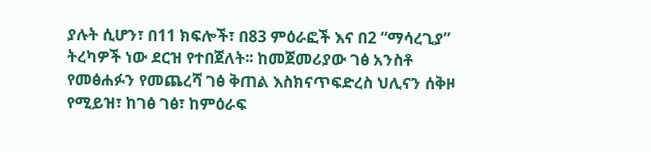ያሉት ሲሆን፣ በ11 ክፍሎች፣ በ83 ምዕራፎች እና በ2 “ማሳረጊያ” ትረካዎች ነው ደርዝ የተበጀለት፡፡ ከመጀመሪያው ገፅ አንስቶ የመፅሐፉን የመጨረሻ ገፅ ቅጠል እስክናጥፍድረስ ህሊናን ሰቅዞ የሚይዝ፣ ከገፅ ገፅ፣ ከምዕራፍ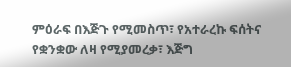ምዕራፍ በእጅጉ የሚመስጥ፣ የአተራረኩ ፍሰትና የቋንቋው ለዛ የሚያመረቃ፣ እጅግ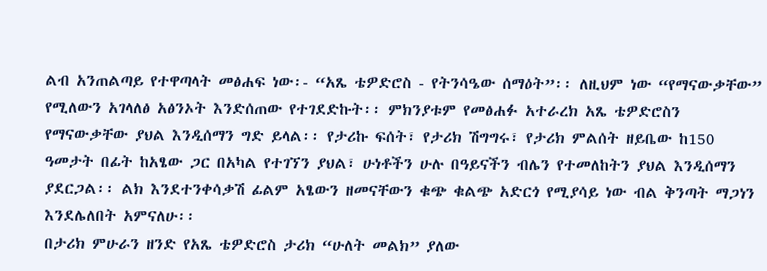ልብ አንጠልጣይ የተዋጣላት መፅሐፍ ነው፡- “አጼ ቴዎድሮስ - የትንሳዔው ሰማዕት”፡፡ ለዚህም ነው “የማናውቃቸው” የሚለውን አገላለፅ አፅንኦት እንድሰጠው የተገደድኩት፡፡ ምክንያቱም የመፅሐፉ አተራረክ አጼ ቴዎድሮስን የማናውቃቸው ያህል እንዲሰማን ግድ ይላል፡፡ የታሪኩ ፍሰት፣ የታሪክ ሽግግሩ፣ የታሪክ ምልሰት ዘይቤው ከ150 ዓመታት በፊት ከአፄው ጋር በአካል የተገኘን ያህል፣ ሁነቶችን ሁሉ በዓይናችን ብሌን የተመለከትን ያህል እንዲሰማን ያደርጋል፡፡ ልክ እንደተንቀሳቃሽ ፊልም አፄውን ዘመናቸውን ቁጭ ቁልጭ አድርጎ የሚያሳይ ነው ብል ቅንጣት ማጋነን እንደሌለበት አምናለሁ፡፡
በታሪክ ምሁራን ዘንድ የአጼ ቴዎድሮስ ታሪክ “ሁለት መልክ” ያለው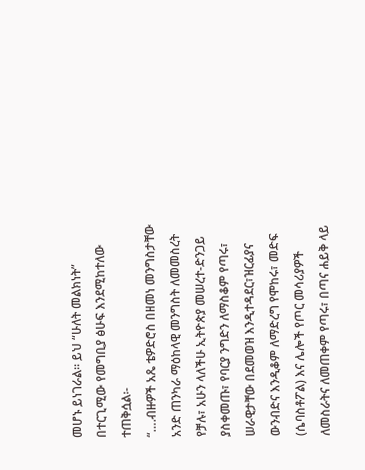መሆኑ ይነገራል፡፡ ይህ “ሁለት መልክነት” በተርጊሚው የመግቢያ ፅሁፍ እንደሚከተለው ተጠቅሷል፡-
“….ብዙዎች አጼ ቴዎድሮስ በዘመነ መንግስታቸው አንድ ጠንካራ ማዕከላዊ መንግስት ለመመስረት የቻሉ፣ አሁን ላለችሁ ኢትዮጵያ መሠረተ-ድንጋይ ያስቀመጡ፣ የባርያ ንግድን ለማስቆም የጣሩ፣ ሠራዊታቸው በደመወዝ እንዲተዳደር፣ዝርፊያና ውንብድና እንዲቆም ለማድረግ የሞከሩ፣ መድፍ (ሴባስቶፖል) እና ሌሎች የጦር መሳሪያዎች ለመስራትና ለመጠቀም የጣሩ፣ በጣና ሐይቅ ላይ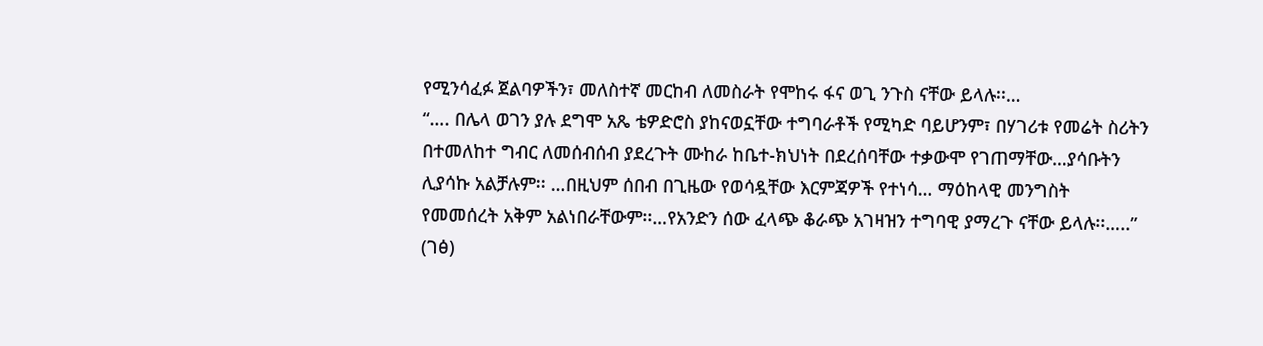የሚንሳፈፉ ጀልባዎችን፣ መለስተኛ መርከብ ለመስራት የሞከሩ ፋና ወጊ ንጉስ ናቸው ይላሉ፡፡…
“…. በሌላ ወገን ያሉ ደግሞ አጼ ቴዎድሮስ ያከናወኗቸው ተግባራቶች የሚካድ ባይሆንም፣ በሃገሪቱ የመሬት ስሪትን በተመለከተ ግብር ለመሰብሰብ ያደረጉት ሙከራ ከቤተ-ክህነት በደረሰባቸው ተቃውሞ የገጠማቸው…ያሳቡትን ሊያሳኩ አልቻሉም፡፡ …በዚህም ሰበብ በጊዜው የወሳዷቸው እርምጃዎች የተነሳ… ማዕከላዊ መንግስት የመመሰረት አቅም አልነበራቸውም፡፡…የአንድን ሰው ፈላጭ ቆራጭ አገዛዝን ተግባዊ ያማረጉ ናቸው ይላሉ፡፡…..” (ገፅ)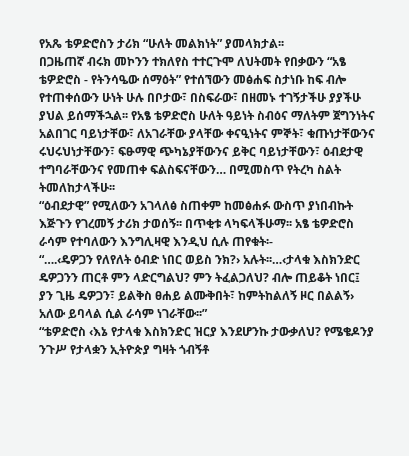የአጼ ቴዎድሮስን ታሪክ “ሁለት መልክነት” ያመላክታል፡፡
በጋዜጠኛ ብሩክ መኮንን ተክለየስ ተተርጉሞ ለህትመት የበቃውን “አፄ ቴዎድሮስ - የትንሳዔው ሰማዕት” የተሰኘውን መፅሐፍ ስታነቡ ከፍ ብሎ የተጠቀሰውን ሁነት ሁሉ በቦታው፣ በስፍራው፣ በዘመኑ ተገኝታችሁ ያያችሁ ያህል ይሰማችኋል፡፡ የአፄ ቴዎድሮስ ሁለት ዓይነት ስብዕና ማለትም ጀግንነትና አልበገር ባይነታቸው፣ ለአገራቸው ያላቸው ቀናዒነትና ምኞት፣ ቁጡነታቸውንና ሩህሩህነታቸውን፣ ፍፁማዊ ጭካኔያቸውንና ይቅር ባይነታቸውን፣ ዕብደታዊ ተግባራቸውንና የመጠቀ ፍልስፍናቸውን… በሚመስጥ የትረካ ስልት ትመለከታላችሁ፡፡
“ዕብደታዊ” የሚለውን አገላለፅ ስጠቀም ከመፅሐፉ ውስጥ ያነበብኩት እጅጉን የገረመኝ ታሪክ ታወሰኝ፡፡ በጥቂቱ ላካፍላችሁማ፡፡ አፄ ቴዎድሮስ ራሳም የተባለውን እንግሊዛዊ እንዲህ ሲሉ ጠየቁት፡-
“….‹ዴዎጋን የለየለት ዕብድ ነበር ወይስ ንክ?› አሉት፡፡…‹ታላቁ እስክንድር ዴዎጋንን ጠርቶ ምን ላድርግልህ? ምን ትፈልጋለህ? ብሎ ጠይቆት ነበር፤ ያን ጊዜ ዴዎጋን፣ ይልቅስ ፀሐይ ልሙቅበት፣ ከምትከልለኝ ዞር በልልኝ› አለው ይባላል ሲል ራሳም ነገራቸው፡፡”
“ቴዎድሮስ ‹እኔ የታላቁ እስክንድር ዝርያ እንደሆንኩ ታውቃለህ? የሜቄዶንያ ንጉሥ የታላቋን ኢትዮጵያ ግዛት ጎብኝቶ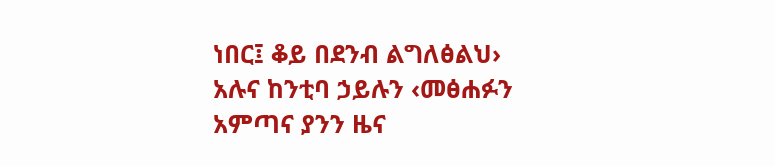ነበር፤ ቆይ በደንብ ልግለፅልህ› አሉና ከንቲባ ኃይሉን ‹መፅሐፉን አምጣና ያንን ዜና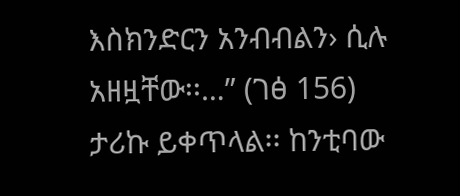እስክንድርን አንብብልን› ሲሉ አዘዟቸው፡፡…” (ገፅ 156)
ታሪኩ ይቀጥላል፡፡ ከንቲባው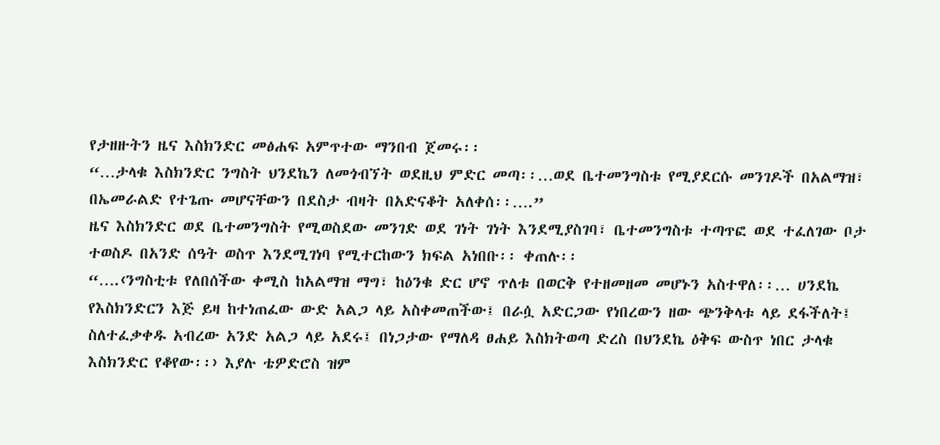የታዘዙትን ዜና እስክንድር መፅሐፍ አምጥተው ማንበብ ጀመሩ፡፡
“…ታላቁ እስክንድር ንግስት ህንደኬን ለመጎብኘት ወደዚህ ምድር መጣ፡፡…ወደ ቤተመንግስቱ የሚያደርሱ መንገዶች በአልማዝ፣ በኤመራልድ የተጌጡ መሆናቸውን በደስታ ብዛት በአድናቆት አለቀሰ፡፡….”
ዜና እስክንድር ወደ ቤተመንግስት የሚወስደው መንገድ ወደ ገነት ገነት እንደሚያስገባ፣ ቤተመንግስቱ ተጣጥፎ ወደ ተፈለገው ቦታ ተወስዶ በአንድ ሰዓት ወስጥ እንደሚገነባ የሚተርከውን ክፍል አነበቡ፡፡ ቀጠሉ፡፡
“….‹ንግስቲቱ የለበሰችው ቀሚስ ከአልማዝ ማግ፣ ከዕንቁ ድር ሆኖ ጥለቱ በወርቅ የተዘመዘመ መሆኑን አስተዋለ፡፡… ሀንደኬ የእስክንድርን እጅ ይዛ ከተነጠፈው ውድ አልጋ ላይ አስቀመጠችው፤ በራሷ አድርጋው የነበረውን ዘው ጭንቅላቱ ላይ ደፋችለት፤ ስለተፈቃቀዱ አብረው አንድ አልጋ ላይ አደሩ፤ በነጋታው የማለዳ ፀሐይ እስክትወጣ ድረስ በህንደኬ ዕቅፍ ውስጥ ነበር ታላቁ እስክንድር የቆየው፡፡› እያሉ ቴዎድሮስ ዝም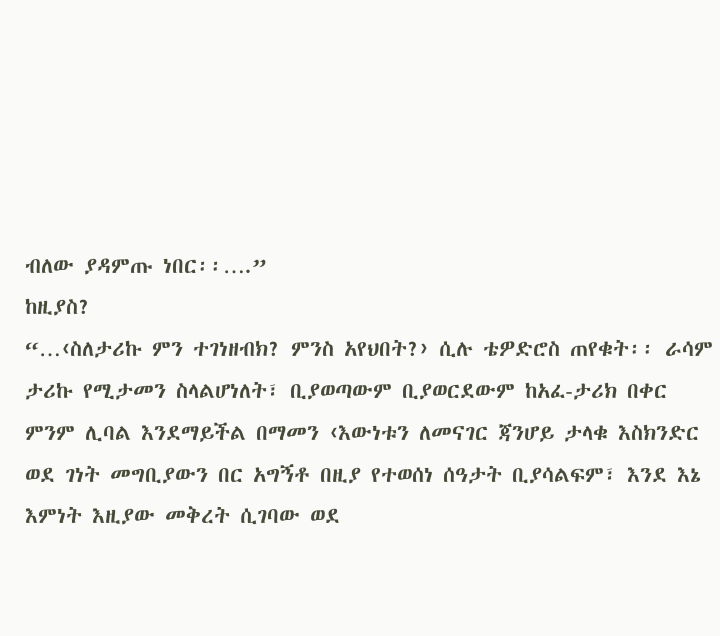ብለው ያዳምጡ ነበር፡፡….”
ከዚያስ?
“…‹ስለታሪኩ ምን ተገነዘብክ? ምንስ አየህበት?› ሲሉ ቴዎድሮስ ጠየቁት፡፡ ራሳም ታሪኩ የሚታመን ስላልሆነለት፣ ቢያወጣውም ቢያወርደውም ከአፈ-ታሪክ በቀር ምንም ሊባል እንደማይችል በማመን ‹እውነቱን ለመናገር ጃንሆይ ታላቁ እስክንድር ወደ ገነት መግቢያውን በር አግኝቶ በዚያ የተወሰነ ሰዓታት ቢያሳልፍም፣ እንደ እኔ እምነት እዚያው መቅረት ሲገባው ወደ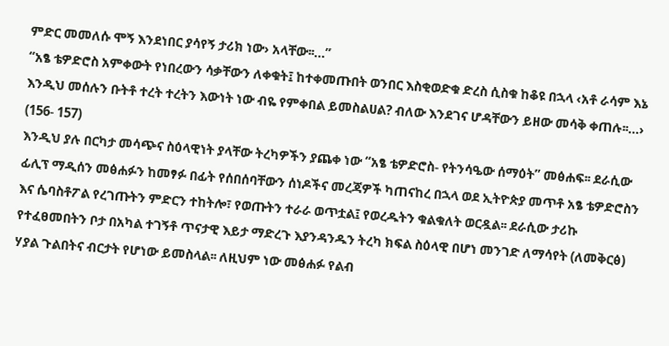ምድር መመለሱ ሞኝ እንደነበር ያሳየኝ ታሪክ ነው› አላቸው፡፡…”
“አፄ ቴዎድሮስ አምቀውት የነበረውን ሳቃቸውን ለቀቁት፤ ከተቀመጡበት ወንበር እስቂወድቁ ድረስ ሲስቁ ከቆዩ በኋላ ‹አቶ ራሳም እኔ እንዲህ መሰሉን ቡትቶ ተረት ተረትን እውነት ነው ብዬ የምቀበል ይመስልሀል? ብለው እንደገና ሆዳቸውን ይዘው መሳቅ ቀጠሉ፡፡…›
(156- 157)
እንዲህ ያሉ በርካታ መሳጭና ስዕላዊነት ያላቸው ትረካዎችን ያጨቀ ነው “አፄ ቴዎድሮስ- የትንሳዔው ሰማዕት” መፅሐፍ፡፡ ደራሲው ፊሊፕ ማዲሰን መፅሐፉን ከመፃፉ በፊት የሰበሰባቸውን ሰነዶችና መረጃዎች ካጠናከረ በኋላ ወደ ኢትዮጵያ መጥቶ አፄ ቴዎድሮስን እና ሴባስቶፖል የረገጡትን ምድርን ተከትሎ፣ የወጡትን ተራራ ወጥቷል፤ የወረዱትን ቁልቁለት ወርዷል፡፡ ደራሲው ታሪኩ የተፈፀመበትን ቦታ በአካል ተገኝቶ ጥናታዊ እይታ ማድረጉ እያንዳንዱን ትረካ ክፍል ስዕላዊ በሆነ መንገድ ለማሳየት (ለመቅርፅ) ሃያል ጉልበትና ብርታት የሆነው ይመስላል፡፡ ለዚህም ነው መፅሐፉ የልብ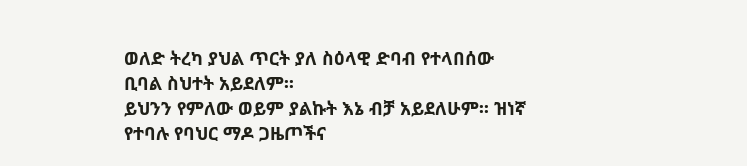ወለድ ትረካ ያህል ጥርት ያለ ስዕላዊ ድባብ የተላበሰው ቢባል ስህተት አይደለም፡፡
ይህንን የምለው ወይም ያልኩት እኔ ብቻ አይደለሁም፡፡ ዝነኛ የተባሉ የባህር ማዶ ጋዜጦችና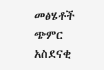መፅሄቶች ጭምር አስደናቂ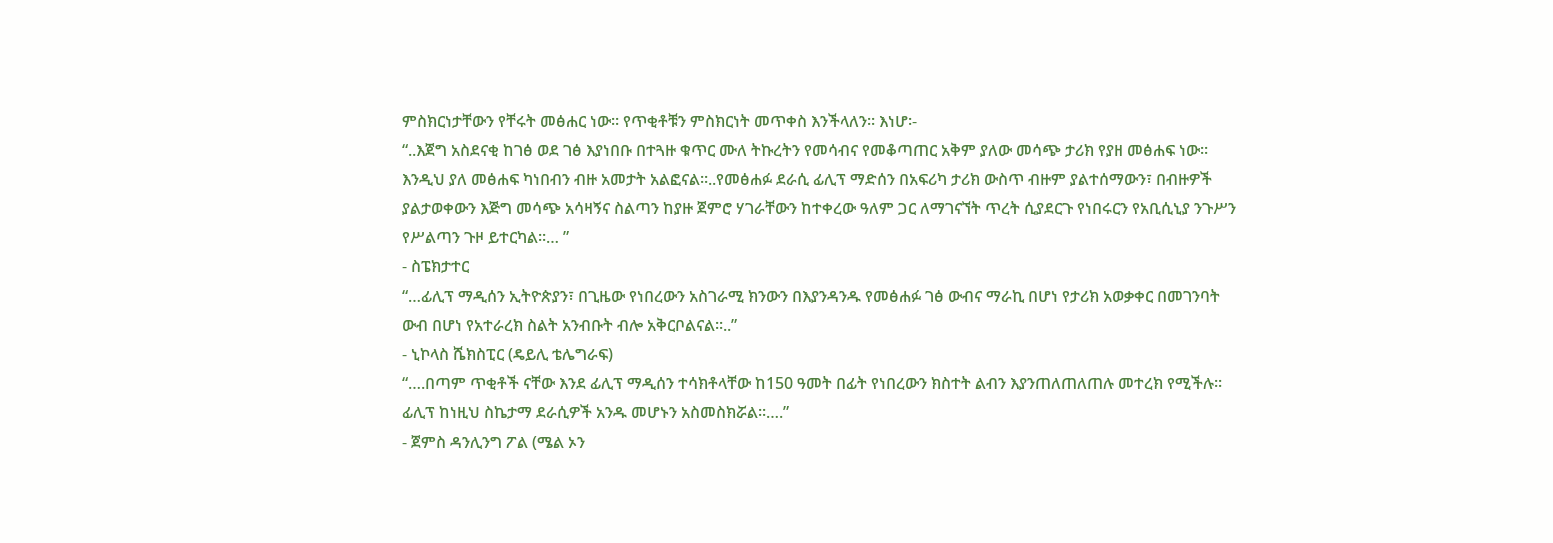ምስክርነታቸውን የቸሩት መፅሐር ነው፡፡ የጥቂቶቹን ምስክርነት መጥቀስ እንችላለን፡፡ እነሆ፡-
“..እጀግ አስደናቂ ከገፅ ወደ ገፅ እያነበቡ በተጓዙ ቁጥር ሙለ ትኩረትን የመሳብና የመቆጣጠር አቅም ያለው መሳጭ ታሪክ የያዘ መፅሐፍ ነው፡፡ እንዲህ ያለ መፅሐፍ ካነበብን ብዙ አመታት አልፎናል፡፡..የመፅሐፉ ደራሲ ፊሊፕ ማድሰን በአፍሪካ ታሪክ ውስጥ ብዙም ያልተሰማውን፣ በብዙዎች ያልታወቀውን እጅግ መሳጭ አሳዛኝና ስልጣን ከያዙ ጀምሮ ሃገራቸውን ከተቀረው ዓለም ጋር ለማገናኘት ጥረት ሲያደርጉ የነበሩርን የአቢሲኒያ ንጉሥን የሥልጣን ጉዞ ይተርካል፡፡… ”
- ስፔክታተር
“…ፊሊፕ ማዲሰን ኢትዮጵያን፣ በጊዜው የነበረውን አስገራሚ ክንውን በእያንዳንዱ የመፅሐፉ ገፅ ውብና ማራኪ በሆነ የታሪክ አወቃቀር በመገንባት ውብ በሆነ የአተራረክ ስልት አንብቡት ብሎ አቅርቦልናል፡፡..”
- ኒኮላስ ሼክስፒር (ዴይሊ ቴሌግራፍ)
“….በጣም ጥቂቶች ናቸው እንደ ፊሊፕ ማዲሰን ተሳክቶላቸው ከ150 ዓመት በፊት የነበረውን ክስተት ልብን እያንጠለጠለጠሉ መተረክ የሚችሉ፡፡ ፊሊፕ ከነዚህ ስኬታማ ደራሲዎች አንዱ መሆኑን አስመስክሯል፡፡….”
- ጀምስ ዳንሊንግ ፖል (ሜል ኦን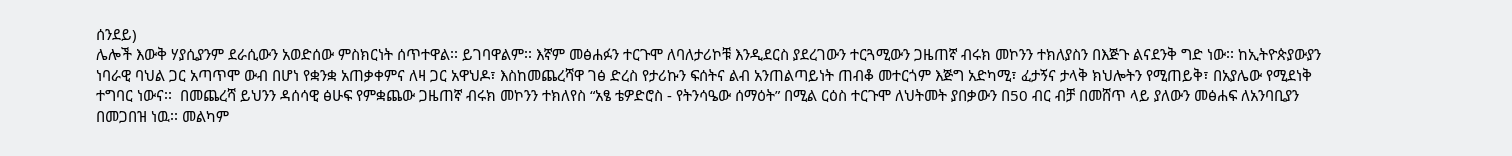ሰንደይ)
ሌሎች እውቅ ሃያሲያንም ደራሲውን አወድሰው ምስክርነት ሰጥተዋል፡፡ ይገባዋልም፡፡ እኛም መፅሐፉን ተርጉሞ ለባለታሪኮቹ እንዲደርስ ያደረገውን ተርጓሚውን ጋዜጠኛ ብሩክ መኮንን ተክለያስን በእጅጉ ልናደንቅ ግድ ነው፡፡ ከኢትዮጵያውያን ነባራዊ ባህል ጋር አጣጥሞ ውብ በሆነ የቋንቋ አጠቃቀምና ለዛ ጋር አዋህዶ፣ እስከመጨረሻዋ ገፅ ድረስ የታሪኩን ፍሰትና ልብ አንጠልጣይነት ጠብቆ መተርጎም እጅግ አድካሚ፣ ፈታኝና ታላቅ ክህሎትን የሚጠይቅ፣ በአያሌው የሚደነቅ ተግባር ነውና፡፡  በመጨረሻ ይህንን ዳሰሳዊ ፅሁፍ የምቋጨው ጋዜጠኛ ብሩክ መኮንን ተክለየስ “አፄ ቴዎድሮስ - የትንሳዔው ሰማዕት” በሚል ርዕስ ተርጉሞ ለህትመት ያበቃውን በ50 ብር ብቻ በመሸጥ ላይ ያለውን መፅሐፍ ለአንባቢያን በመጋበዝ ነዉ፡፡ መልካም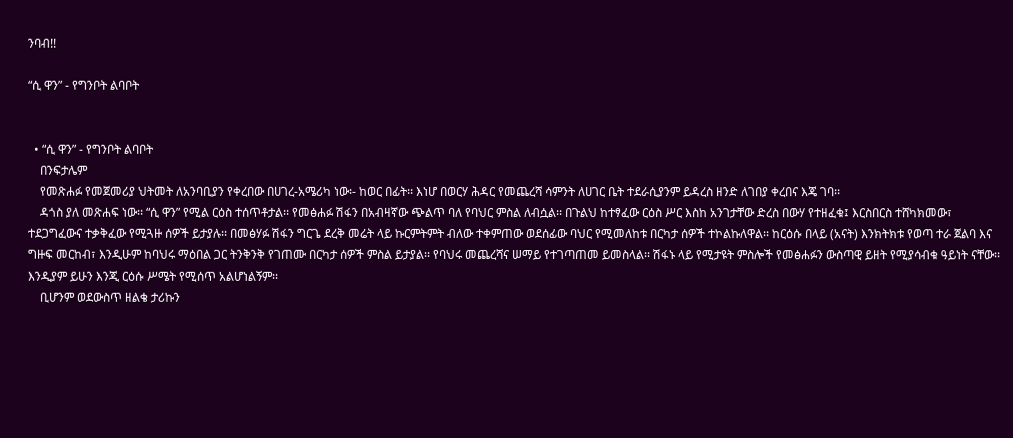ንባብ!!

“ሲ ዋን” - የግንቦት ልባቦት


  • “ሲ ዋን” - የግንቦት ልባቦት
    በንፍታሌም
    የመጽሐፉ የመጀመሪያ ህትመት ለአንባቢያን የቀረበው በሀገረ-አሜሪካ ነው፡- ከወር በፊት፡፡ እነሆ በወርሃ ሕዳር የመጨረሻ ሳምንት ለሀገር ቤት ተደራሲያንም ይዳረስ ዘንድ ለገበያ ቀረበና እጄ ገባ፡፡
    ዳጎስ ያለ መጽሐፍ ነው፡፡ “ሲ ዋን” የሚል ርዕስ ተሰጥቶታል፡፡ የመፅሐፉ ሽፋን በአብዛኛው ጭልጥ ባለ የባህር ምስል ለብሷል፡፡ በጉልህ ከተፃፈው ርዕስ ሥር እስከ አንገታቸው ድረስ በውሃ የተዘፈቁ፤ እርስበርስ ተሸካክመው፣ ተደጋግፈውና ተቃቅፈው የሚጓዙ ሰዎች ይታያሉ፡፡ በመፅሃፉ ሽፋን ግርጌ ደረቅ መሬት ላይ ኩርምትምት ብለው ተቀምጠው ወደሰፊው ባህር የሚመለከቱ በርካታ ሰዎች ተኮልኩለዋል፡፡ ከርዕሱ በላይ (አናት) እንክትክቱ የወጣ ተራ ጀልባ እና ግዙፍ መርከብ፣ እንዲሁም ከባህሩ ማዕበል ጋር ትንቅንቅ የገጠሙ በርካታ ሰዎች ምስል ይታያል፡፡ የባህሩ መጨረሻና ሠማይ የተገጣጠመ ይመስላል፡፡ ሽፋኑ ላይ የሚታዩት ምስሎች የመፅሐፉን ውስጣዊ ይዘት የሚያሳብቁ ዓይነት ናቸው፡፡ እንዲያም ይሁን እንጂ ርዕሱ ሥሜት የሚሰጥ አልሆነልኝም፡፡
    ቢሆንም ወደውስጥ ዘልቄ ታሪኩን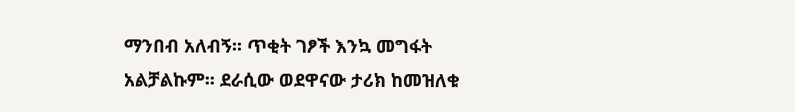ማንበብ አለብኝ፡፡ ጥቂት ገፆች እንኳ መግፋት አልቻልኩም፡፡ ደራሲው ወደዋናው ታሪክ ከመዝለቁ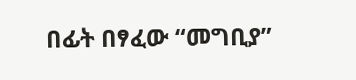በፊት በፃፈው “መግቢያ”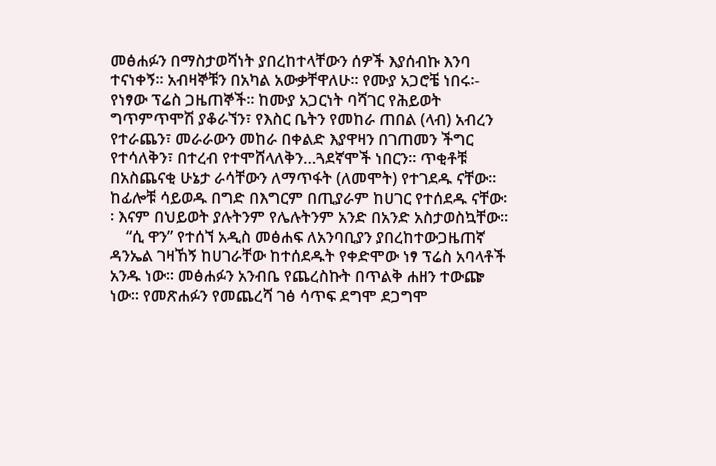መፅሐፉን በማስታወሻነት ያበረከተላቸውን ሰዎች እያሰብኩ እንባ ተናነቀኝ፡፡ አብዛኞቹን በአካል አውቃቸዋለሁ፡፡ የሙያ አጋሮቼ ነበሩ፡- የነፃው ፕሬስ ጋዜጠኞች፡፡ ከሙያ አጋርነት ባሻገር የሕይወት ግጥምጥሞሽ ያቆራኘን፣ የእስር ቤትን የመከራ ጠበል (ላብ) አብረን የተራጨን፣ መራራውን መከራ በቀልድ እያዋዛን በገጠመን ችግር የተሳለቅን፣ በተረብ የተሞሸላለቅን…ጓደኛሞች ነበርን፡፡ ጥቂቶቹ በአስጨናቂ ሁኔታ ራሳቸውን ለማጥፋት (ለመሞት) የተገደዱ ናቸው፡፡ ከፊሎቹ ሳይወዱ በግድ በእግርም በጢያራም ከሀገር የተሰደዱ ናቸው፡፡ እናም በህይወት ያሉትንም የሌሉትንም አንድ በአንድ አስታወስኳቸው፡፡
    “ሲ ዋን” የተሰኘ አዲስ መፅሐፍ ለአንባቢያን ያበረከተውጋዜጠኛ ዳንኤል ገዛኸኝ ከሀገራቸው ከተሰደዱት የቀድሞው ነፃ ፕሬስ አባላቶች አንዱ ነው፡፡ መፅሐፉን አንብቤ የጨረስኩት በጥልቅ ሐዘን ተውጬ ነው፡፡ የመጽሐፉን የመጨረሻ ገፅ ሳጥፍ ደግሞ ደጋግሞ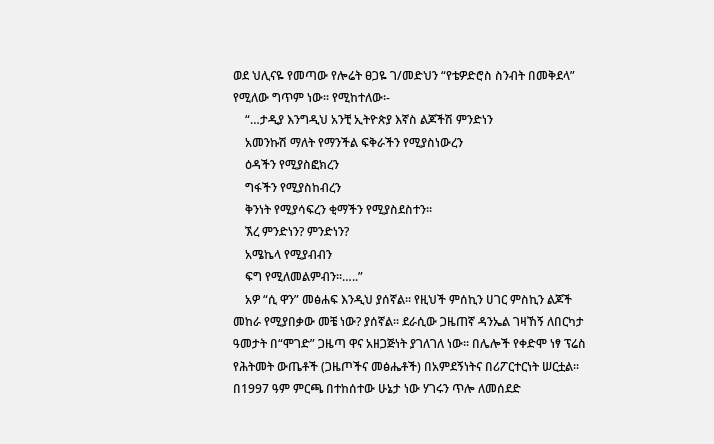ወደ ህሊናዬ የመጣው የሎሬት ፀጋዬ ገ/መድህን “የቴዎድሮስ ስንብት በመቅደላ” የሚለው ግጥም ነው፡፡ የሚከተለው፡-
    “…ታዲያ እንግዲህ አንቺ ኢትዮጵያ እኛስ ልጆችሽ ምንድነን
    አመንኩሽ ማለት የማንችል ፍቅራችን የሚያስነውረን
    ዕዳችን የሚያስፎክረን
    ግፋችን የሚያስከብረን
    ቅንነት የሚያሳፍረን ቂማችን የሚያስደስተን፡፡
    ኧረ ምንድነን? ምንድነን?
    አሜኬላ የሚያብብን
    ፍግ የሚለመልምብን፡፡…..”
    አዎ “ሲ ዋን” መፅሐፍ እንዲህ ያሰኛል፡፡ የዚህች ምሰኪን ሀገር ምስኪን ልጆች መከራ የሚያበቃው መቼ ነው? ያሰኛል፡፡ ደራሲው ጋዜጠኛ ዳንኤል ገዛኸኝ ለበርካታ ዓመታት በ“ሞገድ” ጋዜጣ ዋና አዘጋጅነት ያገለገለ ነው፡፡ በሌሎች የቀድሞ ነፃ ፕሬስ የሕትመት ውጤቶች (ጋዜጦችና መፅሔቶች) በአምደኝነትና በሪፖርተርነት ሠርቷል፡፡ በ1997 ዓም ምርጫ በተከሰተው ሁኔታ ነው ሃገሩን ጥሎ ለመሰደድ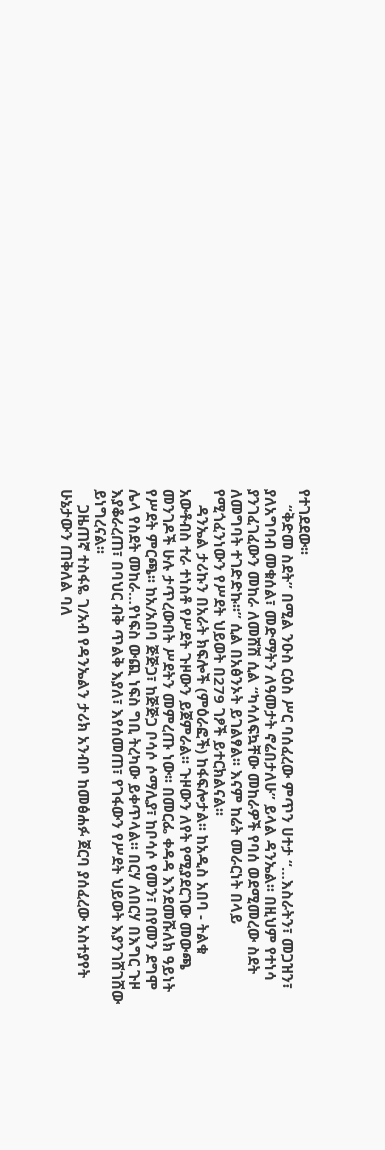የተገደደው፡፡
    “ቅድመ ስደት” በሚል ንዑስ ርዕስ ሥር ባሰፈረው ምጥን ሀተታ “…እስራትን፣ መጋዝን፣ ያለአግባብ መቁሰል፣ መድማትን ለዓመታት ኖሬበታለሁ” ይላል ዳንኤል፡፡ በዚህም የተነሳ ያንገፈገፈውን መከራ ለመሸሽ ሲል “ካሳለፍኳቸው መከራዎች የባሰ ወደሚመረው ስደት ለመግባት ተገድድኩ፡፡” ሲል በአፅንኦት ይገልፃል፡፡ እናም ከሬት መራርነት በላይ የሚጎፈንነውን የሥደት ህይወት በ279 ገፆች ይተርክልናል፡፡
    ዳንኤል ታሪኩን በአራት ክፍሎች (ምዕራፎች) ከፋፍሎታል፡፡ ከአዲስ አበባ - ትልቁ አውቶብስ ተራ ተነስቶ የሥደት ጉዞውን ይጀምራል፡፡ ጉዞውን ለየት የሚያደርገው መውጫ መንገዶች ሁሉ ታጥረውበት ሥደትን መምረጡ ነው፡፡ በመርፌ ቀዳዳ እንደመሹለክ ዓይነት የሥደት ምርጫ፡፡ ከአ/አበባ ጅጅጋ፣ ከጅጅጋ ቦሳሶ ሶማሊያ፣ ከቦሳሶ የመን፣ በየመን ደግሞ ሌላ የስደት መከራ…የነፍስ ውጪ ነፍስ ግቢ ትረካው ይቀጥላል፡፡ በርሃ ለበርሃ በእግር ጉዞ እያቆራረጠ፣ በባህር ብቅ ጥልቅ እያለ፣ እየሰመጠ፣ የገፋውን የሥደት ህይወት እያንገሸገሸው ይነግረናል፡፡
    ጋዜጠኛ ተስፋዬ ገ/አብ የዳንኤልን ታሪክ አንብቦ ከመፅሐፉ ጀርባ ያሰፈረው አስተያየት ሁኔታውን ጠቅለል ባለ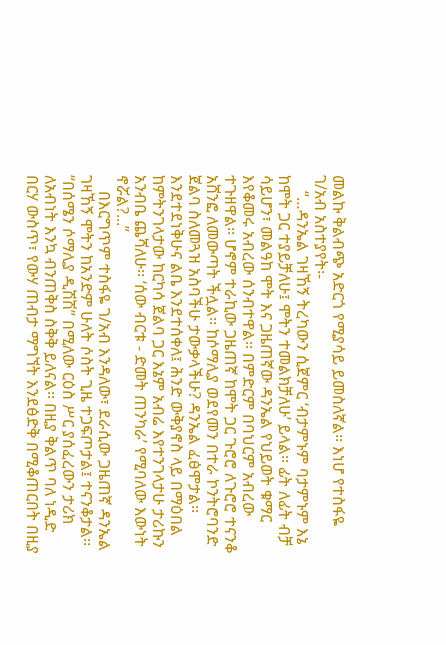መልኩ ቅልብጭ አድርጎ የሚያሳይ ይመስለኛል፡፡ እነሆ የተስፋዬ ገ/አብ አስተያየት፡-
    “…ዳንኤል ገዛኸኝ ትረካውን ሲጀምር ‘ብታምኑም ባታምኑም እኔ ከሞት ጋር ተያይቻለሁ፤ ሞትን ተመልክቻለሁ’ ይላል፡፡ ፊት ለፊት ብቻ ሳይሆን፣ መልዓከ ሞት እና ጋዜጠኛው ዳንኤል የህይወት ቁማር እየቆመሩ አብረው ሰንብተዋል፡፡ በምድርም በባህርም አብረው ተጉዘዋል፡፡ ሆኖም ተራኪው ጋዜጠኛ ከሞት ጋር ጉሮሮ ለጉሮሮ ተናንቆ አሸንፎ ለመውጣት ችሏል፡፡ ከሶማሊያ ወደየመን በተራ ኮንትሮባንድ ጀልባ ስለመጓዝ አስባችሁ ታውቃላችሁ? ዳንኤል ፈፅሞታል፡፡ እንደተደነቅሁና ልቤ እንደተሰቀለ፤ ሕንድ ውቅያኖስ ላይ በማዕበል ከምትንገላታው ከርካሳ ጀልባ ጋር እኔም አብሬ እየተንገላታሁ ታሪኩን አንብቤ ጨሻለሁ፡፡ ‘ሰው ብርቱ - ድመት ጠንካራ’ የሚባለው እውነት ኖሯል?...”
    በእርግጥም ተስፋዬ ገ/አብ እንዳለው፣ ደራሲው ጋዜጠኛ ዳንኤል ገዛኸኝ ሞትን ከአንድም ሁለት ሶስት ጊዜ ተጋፍጦታል፤ ተናንቆታል፡፡ “በሰሜን ሶማሊያ ዲሽሽ” በሚለው ርዕስ ሥር ያሰፈረውን ታሪክ ለአብነት እንኳ ብንጠቅስ ስቅቅ ይለናል፡፡ በዚያ ቅልጥ ባለ ነዲድ በርሃ ውስጥ፣ የውሃ ጠብታ ማግኘት እንደፅድቅ በሚቆጠርበት በዚያ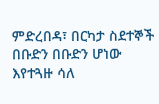ምድረበዳ፣ በርካታ ስደተኞች በቡድን በቡድን ሆነው እየተጓዙ ሳለ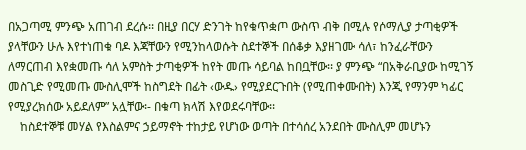በአጋጣሚ ምንጭ አጠገብ ደረሱ፡፡ በዚያ በርሃ ድንገት ከየቁጥቋጦ ውስጥ ብቅ በሚሉ የሶማሊያ ታጣቂዎች ያላቸውን ሁሉ እየተነጠቁ ባዶ እጃቸውን የሚንከላወሱት ስደተኞች በሰቆቃ እያዘገሙ ሳለ፣ ከንፈራቸውን ለማርጠብ እየቋመጡ ሳለ አምስት ታጣቂዎች ከየት መጡ ሳይባል ከበቧቸው፡፡ ያ ምንጭ “በአቅራቢያው ከሚገኝ መስጊድ የሚመጡ ሙስሊሞች ከስግደት በፊት ‹ውዱ› የሚያደርጉበት (የሚጠቀሙበት) እንጂ የማንም ካፊር የሚያረክሰው አይደለም” አሏቸው፡- በቁጣ ክላሽ እየወደሩባቸው፡፡
    ከስደተኞቹ መሃል የእስልምና ኃይማኖት ተከታይ የሆነው ወጣት በተሳሰረ አንደበት ሙስሊም መሆኑን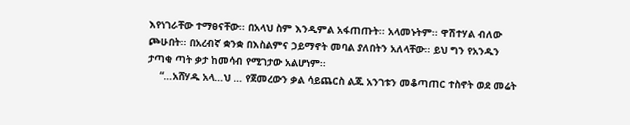እየነገራቸው ተማፀናቸው፡፡ በአላህ ስም እንዲምል አፋጠጡት፡፡ አላመኑትም፡፡ ዋሽተሃል ብለው ጮሁበት፡፡ በአረብኛ ቋንቋ በእስልምና ኃይማኖት መባል ያለበትን አለላቸው፡፡ ይህ ግን የአንዱን ታጣቂ ጣት ቃታ ከመሳብ የሚገታው አልሆነም፡፡
    “…አሸሃዱ አላ…ህ … የጀመረውን ቃል ሳይጨርስ ልጁ አንገቱን መቆጣጠር ተስኖት ወደ መሬት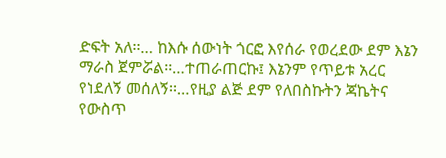ድፍት አለ፡፡… ከእሱ ሰውነት ጎርፎ እየሰራ የወረደው ደም እኔን ማራስ ጀምሯል፡፡…ተጠራጠርኩ፤ እኔንም የጥይቱ አረር የነደለኝ መሰለኝ፡፡…የዚያ ልጅ ደም የለበስኩትን ጃኬትና የውስጥ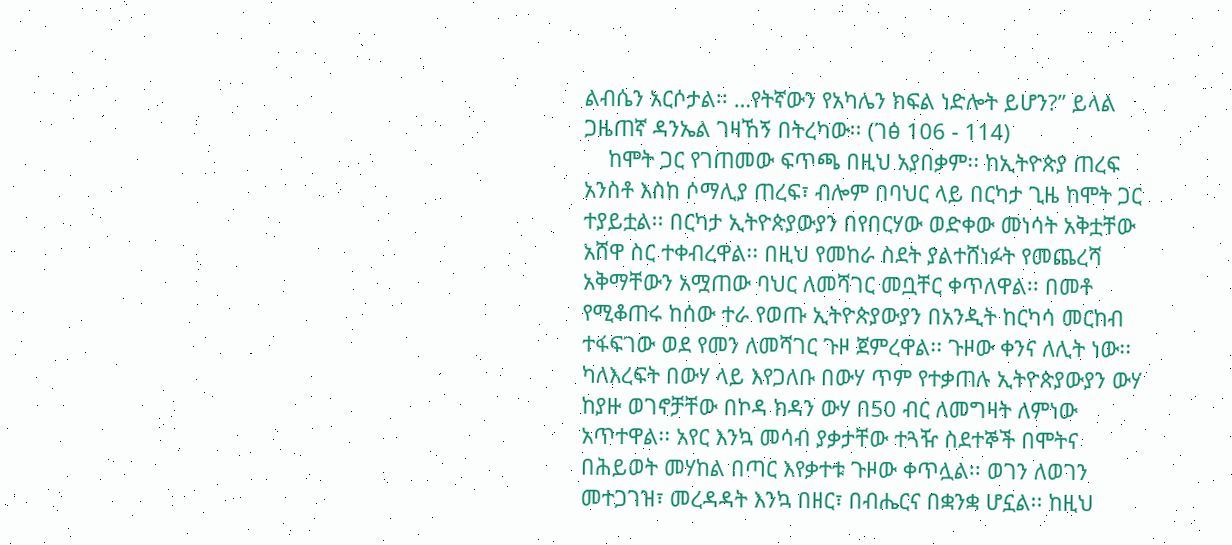ልብሴን አርሶታል፡፡ …የትኛውን የአካሌን ክፍል ነድሎት ይሆን?” ይላል ጋዜጠኛ ዳንኤል ገዛኸኝ በትረካው፡፡ (ገፅ 106 - 114)
    ከሞት ጋር የገጠመው ፍጥጫ በዚህ አያበቃም፡፡ ከኢትዮጵያ ጠረፍ አንስቶ እስከ ሶማሊያ ጠረፍ፣ ብሎም በባህር ላይ በርካታ ጊዜ ከሞት ጋር ተያይቷል፡፡ በርካታ ኢትዮጵያውያን በየበርሃው ወድቀው መነሳት አቅቷቸው አሸዋ ስር ተቀብረዋል፡፡ በዚህ የመከራ ስደት ያልተሸነፉት የመጨረሻ አቅማቸውን አሟጠው ባህር ለመሻገር መቧቸር ቀጥለዋል፡፡ በመቶ የሚቆጠሩ ከሰው ተራ የወጡ ኢትዮጵያውያን በአንዲት ከርካሳ መርከብ ተፋፍገው ወደ የመን ለመሻገር ጉዞ ጀምረዋል፡፡ ጉዞው ቀንና ለሊት ነው፡፡ ካለእረፍት በውሃ ላይ እየጋለቡ በውሃ ጥም የተቃጠሉ ኢትዮጵያውያን ውሃ ከያዙ ወገኖቻቸው በኮዳ ክዳን ውሃ በ50 ብር ለመግዛት ለምነው አጥተዋል፡፡ አየር እንኳ መሳብ ያቃታቸው ተጓዥ ስደተኞች በሞትና በሕይወት መሃከል በጣር እየቃተቱ ጉዞው ቀጥሏል፡፡ ወገን ለወገን መተጋገዝ፣ መረዳዳት እንኳ በዘር፣ በብሔርና በቋንቋ ሆኗል፡፡ ከዚህ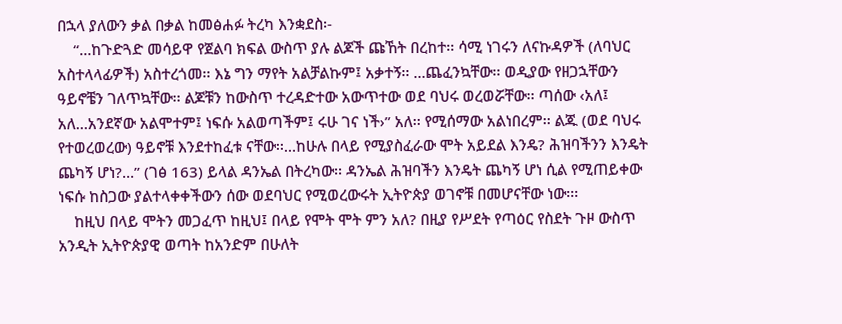በኋላ ያለውን ቃል በቃል ከመፅሐፉ ትረካ እንቋደስ፡-
    “…ከጉድጓድ መሳይዋ የጀልባ ክፍል ውስጥ ያሉ ልጆች ጩኸት በረከተ፡፡ ሳሚ ነገሩን ለናኩዳዎች (ለባህር አስተላላፊዎች) አስተረጎመ፡፡ እኔ ግን ማየት አልቻልኩም፤ አቃተኝ፡፡ …ጨፈንኳቸው፡፡ ወዲያው የዘጋኋቸውን ዓይኖቼን ገለጥኳቸው፡፡ ልጆቹን ከውስጥ ተረዳድተው አውጥተው ወደ ባህሩ ወረወሯቸው፡፡ ጣሰው ‹አለ፤ አለ…አንደኛው አልሞተም፤ ነፍሱ አልወጣችም፤ ሩሁ ገና ነች›” አለ፡፡ የሚሰማው አልነበረም፡፡ ልጁ (ወደ ባህሩ የተወረወረው) ዓይኖቹ እንደተከፈቱ ናቸው፡፡…ከሁሉ በላይ የሚያስፈራው ሞት አይደል እንዴ? ሕዝባችንን እንዴት ጨካኝ ሆነ?...” (ገፅ 163) ይላል ዳንኤል በትረካው፡፡ ዳንኤል ሕዝባችን እንዴት ጨካኝ ሆነ ሲል የሚጠይቀው ነፍሱ ከስጋው ያልተላቀቀችውን ሰው ወደባህር የሚወረውሩት ኢትዮጵያ ወገኖቹ በመሆናቸው ነው፡፡፡
    ከዚህ በላይ ሞትን መጋፈጥ ከዚህ፤ በላይ የሞት ሞት ምን አለ? በዚያ የሥደት የጣዕር የስደት ጉዞ ውስጥ አንዲት ኢትዮጵያዊ ወጣት ከአንድም በሁለት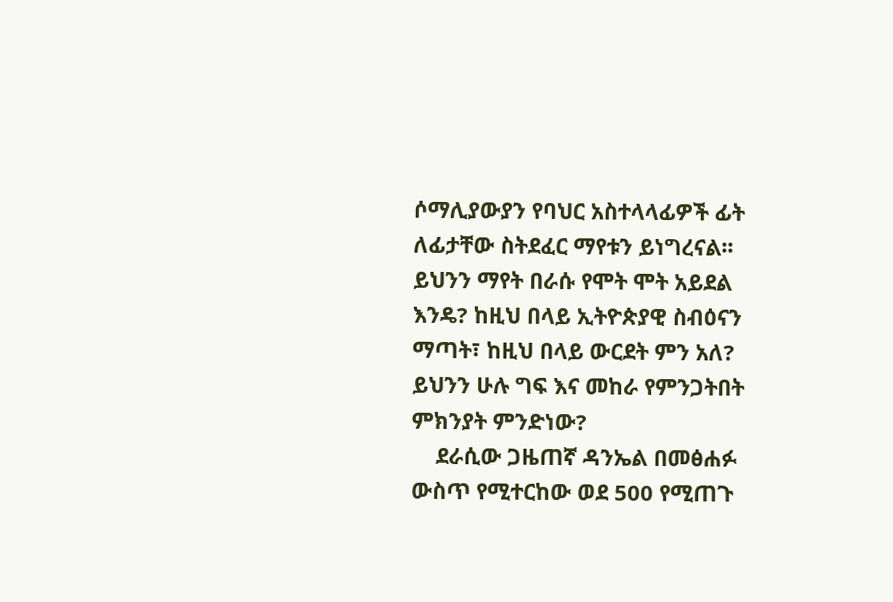ሶማሊያውያን የባህር አስተላላፊዎች ፊት ለፊታቸው ስትደፈር ማየቱን ይነግረናል፡፡ ይህንን ማየት በራሱ የሞት ሞት አይደል እንዴ? ከዚህ በላይ ኢትዮጵያዊ ስብዕናን ማጣት፣ ከዚህ በላይ ውርደት ምን አለ? ይህንን ሁሉ ግፍ እና መከራ የምንጋትበት ምክንያት ምንድነው?
    ደራሲው ጋዜጠኛ ዳንኤል በመፅሐፉ ውስጥ የሚተርከው ወደ 500 የሚጠጉ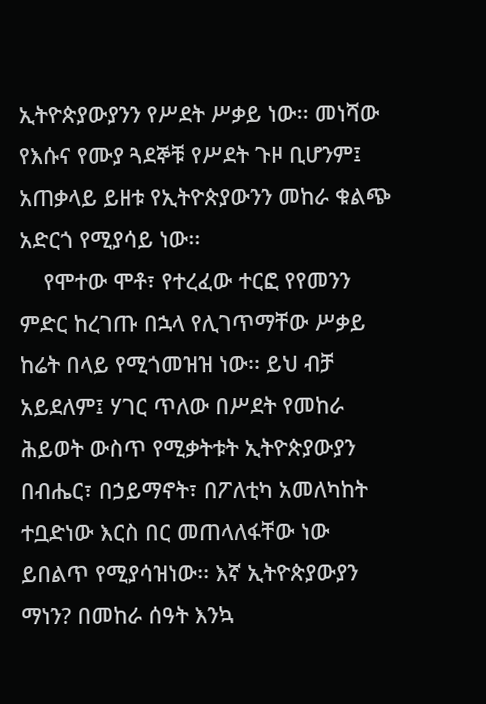ኢትዮጵያውያንን የሥደት ሥቃይ ነው፡፡ መነሻው የእሱና የሙያ ጓደኞቹ የሥደት ጉዞ ቢሆንም፤ አጠቃላይ ይዘቱ የኢትዮጵያውንን መከራ ቁልጭ አድርጎ የሚያሳይ ነው፡፡
    የሞተው ሞቶ፣ የተረፈው ተርፎ የየመንን ምድር ከረገጡ በኋላ የሊገጥማቸው ሥቃይ ከሬት በላይ የሚጎመዝዝ ነው፡፡ ይህ ብቻ አይደለም፤ ሃገር ጥለው በሥደት የመከራ ሕይወት ውስጥ የሚቃትቱት ኢትዮጵያውያን በብሔር፣ በኃይማኖት፣ በፖለቲካ አመለካከት ተቧድነው እርስ በር መጠላለፋቸው ነው ይበልጥ የሚያሳዝነው፡፡ እኛ ኢትዮጵያውያን ማነን? በመከራ ሰዓት እንኳ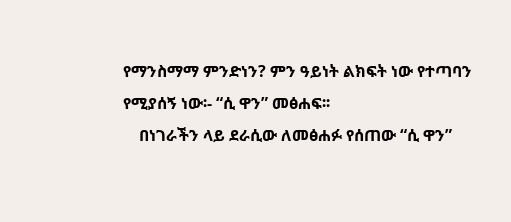የማንስማማ ምንድነን? ምን ዓይነት ልክፍት ነው የተጣባን የሚያሰኝ ነው፡- “ሲ ዋን” መፅሐፍ፡፡
    በነገራችን ላይ ደራሲው ለመፅሐፉ የሰጠው “ሲ ዋን”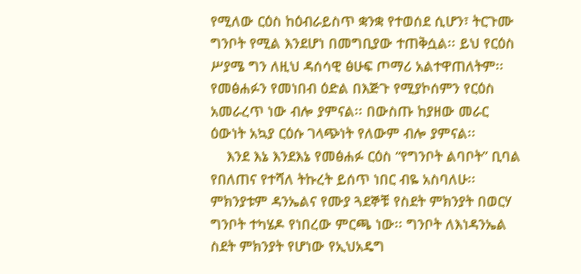የሚለው ርዕስ ከዕብራይስጥ ቋንቋ የተወሰደ ሲሆን፣ ትርጉሙ ግንቦት የሚል እንደሆነ በመግቢያው ተጠቅሷል፡፡ ይህ የርዕስ ሥያሜ ግን ለዚህ ዳሰሳዊ ፅሁፍ ጦማሪ አልተዋጠለትም፡፡ የመፅሐፉን የመነበብ ዕድል በእጅጉ የሚያኮሰምን የርዕስ አመራረጥ ነው ብሎ ያምናል፡፡ በውስጡ ከያዘው መራር ዕውነት አኳያ ርዕሱ ገላጭነት የለውም ብሎ ያምናል፡፡
    እንደ እኔ እንደእኔ የመፅሐፉ ርዕስ “የግንቦት ልባቦት” ቢባል የበለጠና የተሻለ ትኩረት ይሰጥ ነበር ብዬ አስባለሁ፡፡ ምክንያቱም ዳንኤልና የሙያ ጓደኞቹ የስደት ምክንያት በወርሃ ግንቦት ተካሄዶ የነበረው ምርጫ ነው፡፡ ግንቦት ለእነዳንኤል ስደት ምክንያት የሆነው የኢህአዴግ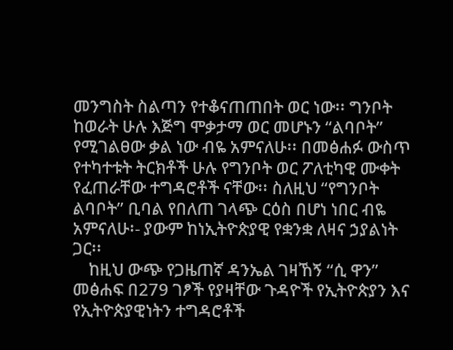መንግስት ስልጣን የተቆናጠጠበት ወር ነው፡፡ ግንቦት ከወራት ሁሉ እጅግ ሞቃታማ ወር መሆኑን “ልባቦት” የሚገልፀው ቃል ነው ብዬ አምናለሁ፡፡ በመፅሐፉ ውስጥ የተካተቱት ትርክቶች ሁሉ የግንቦት ወር ፖለቲካዊ ሙቀት የፈጠራቸው ተግዳሮቶች ናቸው፡፡ ስለዚህ “የግንቦት ልባቦት” ቢባል የበለጠ ገላጭ ርዕስ በሆነ ነበር ብዬ አምናለሁ፡- ያውም ከነኢትዮጵያዊ የቋንቋ ለዛና ኃያልነት ጋር፡፡
    ከዚህ ውጭ የጋዜጠኛ ዳንኤል ገዛኸኝ “ሲ ዋን” መፅሐፍ በ279 ገፆች የያዛቸው ጉዳዮች የኢትዮጵያን እና የኢትዮጵያዊነትን ተግዳሮቶች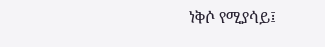ነቅሶ የሚያሳይ፤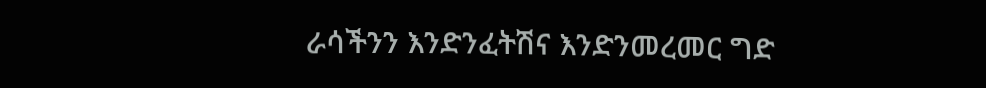ራሳችንን እንድንፈትሽና እንድንመረመር ግድ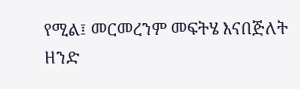የሚል፤ መርመረንም መፍትሄ እናበጅለት ዘንድ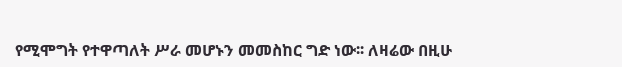የሚሞግት የተዋጣለት ሥራ መሆኑን መመስከር ግድ ነው፡፡ ለዛሬው በዚሁ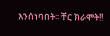እንሰነባበት፡፡ ቸር ክራሞት!!